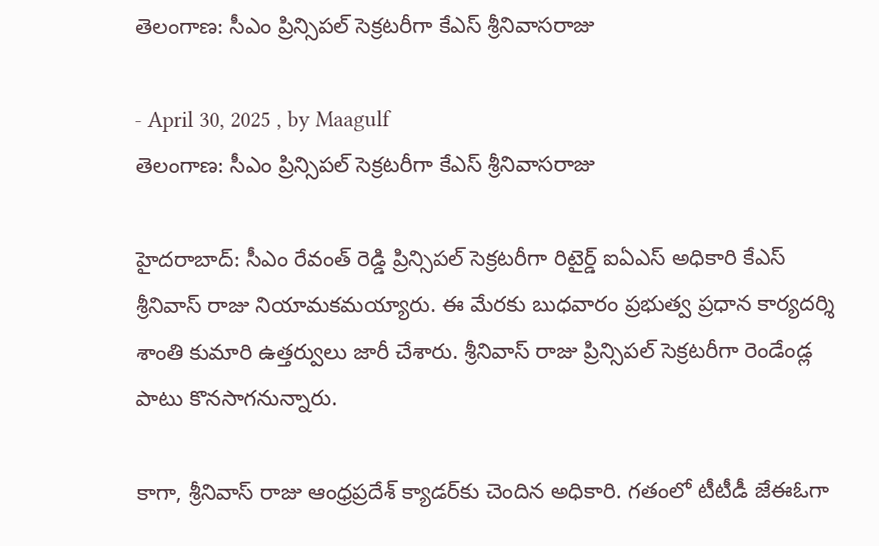తెలంగాణ: సీఎం ప్రిన్సిపల్‌ సెక్రటరీగా కేఎస్‌ శ్రీనివాసరాజు

- April 30, 2025 , by Maagulf
తెలంగాణ: సీఎం ప్రిన్సిపల్‌ సెక్రటరీగా కేఎస్‌ శ్రీనివాసరాజు

హైదరాబాద్: సీఎం రేవంత్‌ రెడ్డి ప్రిన్సిపల్‌ సెక్రటరీగా రిటైర్డ్‌ ఐఏఎస్‌ అధికారి కేఎస్‌ శ్రీనివాస్‌ రాజు నియామకమయ్యారు. ఈ మేరకు బుధవారం ప్రభుత్వ ప్రధాన కార్యదర్శి శాంతి కుమారి ఉత్తర్వులు జారీ చేశారు. శ్రీనివాస్‌ రాజు ప్రిన్సిపల్‌ సెక్రటరీగా రెండేండ్ల పాటు కొనసాగనున్నారు.

కాగా, శ్రీనివాస్‌ రాజు ఆంధ్రప్రదేశ్‌ క్యాడర్‌కు చెందిన అధికారి. గతంలో టీటీడీ జేఈఓగా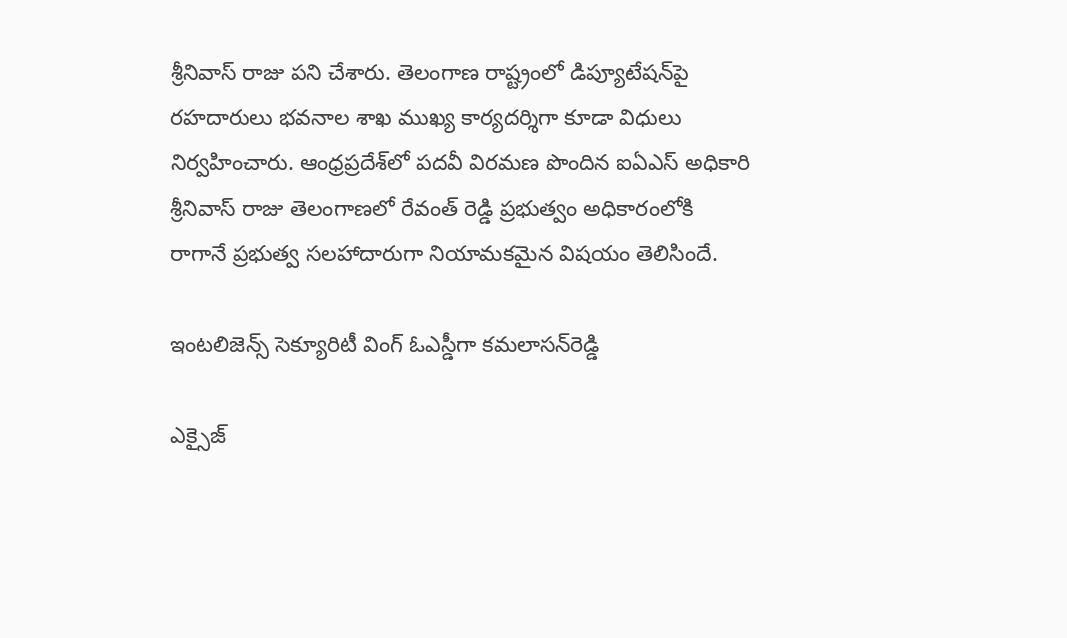శ్రీనివాస్‌ రాజు పని చేశారు. తెలంగాణ రాష్ట్రంలో డిప్యూటేషన్‌పై రహదారులు భవనాల శాఖ ముఖ్య కార్యదర్శిగా కూడా విధులు నిర్వహించారు. ఆంధ్రప్రదేశ్‌లో పదవీ విరమణ పొందిన ఐఏఎస్‌ అధికారి శ్రీనివాస్‌ రాజు తెలంగాణలో రేవంత్‌ రెడ్డి ప్రభుత్వం అధికారంలోకి రాగానే ప్రభుత్వ సలహాదారుగా నియామకమైన విషయం తెలిసిందే.

ఇంటలిజెన్స్‌ సెక్యూరిటీ వింగ్‌ ఓఎస్డీగా కమలాసన్‌రెడ్డి

ఎక్సైజ్‌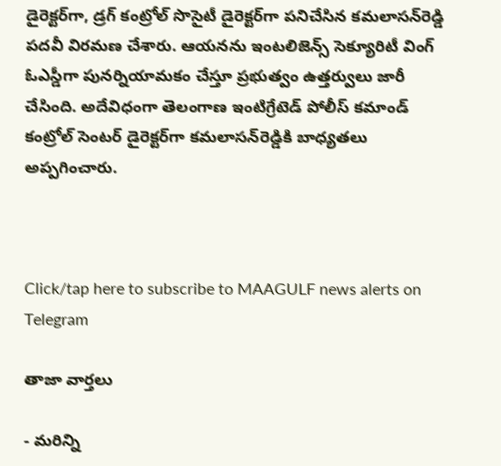డైరెక్టర్‌గా, డ్రగ్‌ కంట్రోల్‌ సొసైటీ డైరెక్టర్‌గా పనిచేసిన కమలాసన్‌రెడ్డి పదవీ విరమణ చేశారు. ఆయనను ఇంటలిజెన్స్‌ సెక్యూరిటీ వింగ్‌ ఓఎస్డీగా పునర్నియామకం చేస్తూ ప్రభుత్వం ఉత్తర్వులు జారీ చేసింది. అదేవిధంగా తెలంగాణ ఇంటిగ్రేటెడ్‌ పోలీస్‌ కమాండ్‌ కంట్రోల్‌ సెంటర్‌ డైరెక్టర్‌గా కమలాసన్‌రెడ్డికి బాధ్యతలు అప్పగించారు.



Click/tap here to subscribe to MAAGULF news alerts on Telegram

తాజా వార్తలు

- మరిన్ని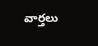వార్తలు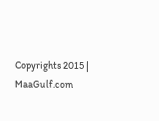Copyrights 2015 | MaaGulf.com